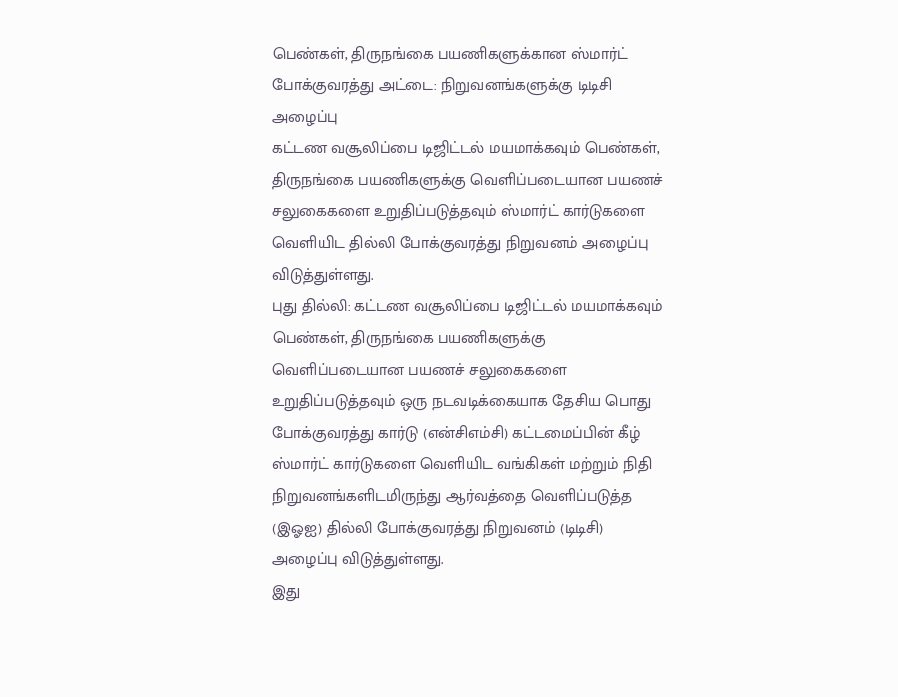பெண்கள், திருநங்கை பயணிகளுக்கான ஸ்மார்ட் போக்குவரத்து அட்டை: நிறுவனங்களுக்கு டிடிசி அழைப்பு
கட்டண வசூலிப்பை டிஜிட்டல் மயமாக்கவும் பெண்கள், திருநங்கை பயணிகளுக்கு வெளிப்படையான பயணச் சலுகைகளை உறுதிப்படுத்தவும் ஸ்மார்ட் கார்டுகளை வெளியிட தில்லி போக்குவரத்து நிறுவனம் அழைப்பு விடுத்துள்ளது.
புது தில்லி: கட்டண வசூலிப்பை டிஜிட்டல் மயமாக்கவும் பெண்கள், திருநங்கை பயணிகளுக்கு வெளிப்படையான பயணச் சலுகைகளை உறுதிப்படுத்தவும் ஒரு நடவடிக்கையாக தேசிய பொது போக்குவரத்து கார்டு (என்சிஎம்சி) கட்டமைப்பின் கீழ் ஸ்மார்ட் கார்டுகளை வெளியிட வங்கிகள் மற்றும் நிதி நிறுவனங்களிடமிருந்து ஆர்வத்தை வெளிப்படுத்த (இஓஐ) தில்லி போக்குவரத்து நிறுவனம் (டிடிசி) அழைப்பு விடுத்துள்ளது.
இது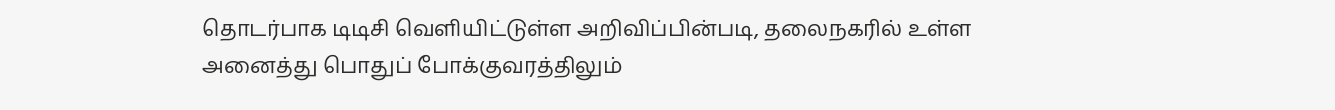தொடர்பாக டிடிசி வெளியிட்டுள்ள அறிவிப்பின்படி, தலைநகரில் உள்ள அனைத்து பொதுப் போக்குவரத்திலும்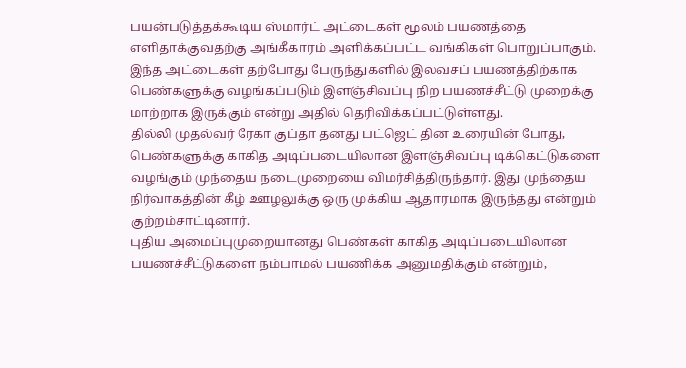பயன்படுத்தக்கூடிய ஸ்மார்ட் அட்டைகள் மூலம் பயணத்தை எளிதாக்குவதற்கு அங்கீகாரம் அளிக்கப்பட்ட வங்கிகள் பொறுப்பாகும்.
இந்த அட்டைகள் தற்போது பேருந்துகளில் இலவசப் பயணத்திற்காக பெண்களுக்கு வழங்கப்படும் இளஞ்சிவப்பு நிற பயணச்சீட்டு முறைக்கு மாற்றாக இருக்கும் என்று அதில் தெரிவிக்கப்பட்டுள்ளது.
தில்லி முதல்வர் ரேகா குப்தா தனது பட்ஜெட் தின உரையின் போது, பெண்களுக்கு காகித அடிப்படையிலான இளஞ்சிவப்பு டிக்கெட்டுகளை வழங்கும் முந்தைய நடைமுறையை விமர்சித்திருந்தார். இது முந்தைய நிர்வாகத்தின் கீழ் ஊழலுக்கு ஒரு முக்கிய ஆதாரமாக இருந்தது என்றும் குற்றம்சாட்டினார்.
புதிய அமைப்புமுறையானது பெண்கள் காகித அடிப்படையிலான பயணச்சீட்டுகளை நம்பாமல் பயணிக்க அனுமதிக்கும் என்றும்,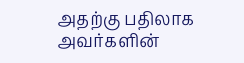அதற்கு பதிலாக அவர்களின்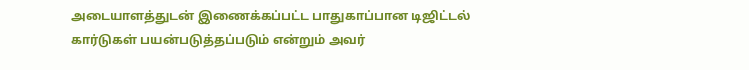அடையாளத்துடன் இணைக்கப்பட்ட பாதுகாப்பான டிஜிட்டல் கார்டுகள் பயன்படுத்தப்படும் என்றும் அவர்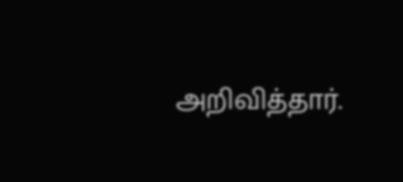அறிவித்தார்.